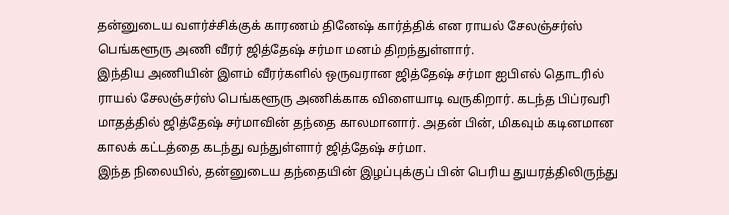தன்னுடைய வளர்ச்சிக்குக் காரணம் தினேஷ் கார்த்திக் என ராயல் சேலஞ்சர்ஸ் பெங்களூரு அணி வீரர் ஜித்தேஷ் சர்மா மனம் திறந்துள்ளார்.
இந்திய அணியின் இளம் வீரர்களில் ஒருவரான ஜித்தேஷ் சர்மா ஐபிஎல் தொடரில் ராயல் சேலஞ்சர்ஸ் பெங்களூரு அணிக்காக விளையாடி வருகிறார். கடந்த பிப்ரவரி மாதத்தில் ஜித்தேஷ் சர்மாவின் தந்தை காலமானார். அதன் பின், மிகவும் கடினமான காலக் கட்டத்தை கடந்து வந்துள்ளார் ஜித்தேஷ் சர்மா.
இந்த நிலையில், தன்னுடைய தந்தையின் இழப்புக்குப் பின் பெரிய துயரத்திலிருந்து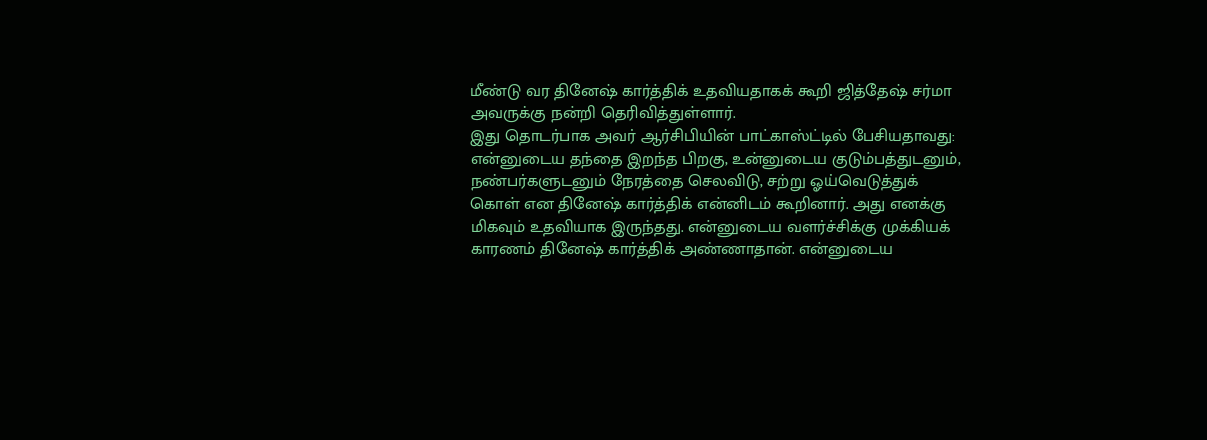மீண்டு வர தினேஷ் கார்த்திக் உதவியதாகக் கூறி ஜித்தேஷ் சர்மா அவருக்கு நன்றி தெரிவித்துள்ளார்.
இது தொடர்பாக அவர் ஆர்சிபியின் பாட்காஸ்ட்டில் பேசியதாவது: என்னுடைய தந்தை இறந்த பிறகு, உன்னுடைய குடும்பத்துடனும், நண்பர்களுடனும் நேரத்தை செலவிடு, சற்று ஓய்வெடுத்துக் கொள் என தினேஷ் கார்த்திக் என்னிடம் கூறினார். அது எனக்கு மிகவும் உதவியாக இருந்தது. என்னுடைய வளர்ச்சிக்கு முக்கியக் காரணம் தினேஷ் கார்த்திக் அண்ணாதான். என்னுடைய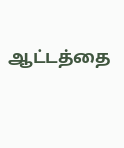ஆட்டத்தை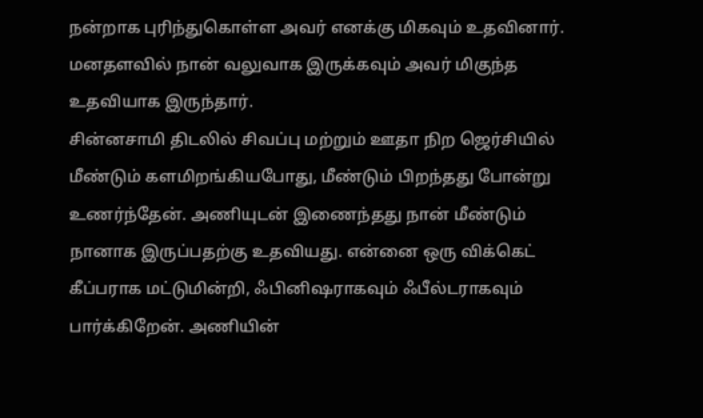நன்றாக புரிந்துகொள்ள அவர் எனக்கு மிகவும் உதவினார். மனதளவில் நான் வலுவாக இருக்கவும் அவர் மிகுந்த உதவியாக இருந்தார்.
சின்னசாமி திடலில் சிவப்பு மற்றும் ஊதா நிற ஜெர்சியில் மீண்டும் களமிறங்கியபோது, மீண்டும் பிறந்தது போன்று உணர்ந்தேன். அணியுடன் இணைந்தது நான் மீண்டும் நானாக இருப்பதற்கு உதவியது. என்னை ஒரு விக்கெட் கீப்பராக மட்டுமின்றி, ஃபினிஷராகவும் ஃபீல்டராகவும் பார்க்கிறேன். அணியின்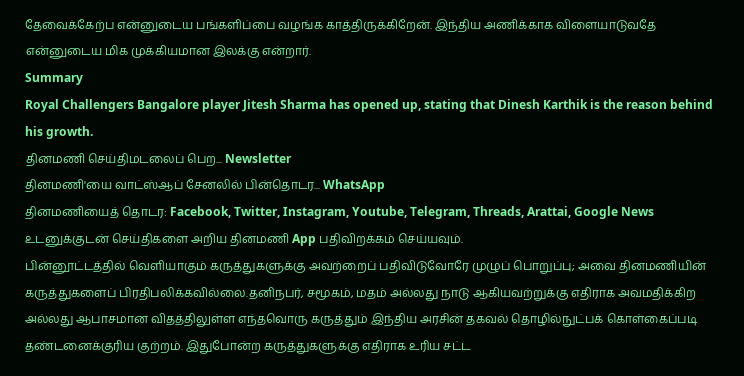தேவைக்கேற்ப என்னுடைய பங்களிப்பை வழங்க காத்திருக்கிறேன். இந்திய அணிக்காக விளையாடுவதே என்னுடைய மிக முக்கியமான இலக்கு என்றார்.
Summary
Royal Challengers Bangalore player Jitesh Sharma has opened up, stating that Dinesh Karthik is the reason behind his growth.
தினமணி செய்திமடலைப் பெற... Newsletter
தினமணி'யை வாட்ஸ்ஆப் சேனலில் பின்தொடர... WhatsApp
தினமணியைத் தொடர: Facebook, Twitter, Instagram, Youtube, Telegram, Threads, Arattai, Google News
உடனுக்குடன் செய்திகளை அறிய தினமணி App பதிவிறக்கம் செய்யவும்.
பின்னூட்டத்தில் வெளியாகும் கருத்துகளுக்கு அவற்றைப் பதிவிடுவோரே முழுப் பொறுப்பு; அவை தினமணியின் கருத்துகளைப் பிரதிபலிக்கவில்லை.தனிநபர், சமூகம், மதம் அல்லது நாடு ஆகியவற்றுக்கு எதிராக அவமதிக்கிற அல்லது ஆபாசமான விதத்திலுள்ள எந்தவொரு கருத்தும் இந்திய அரசின் தகவல் தொழில்நுட்பக் கொள்கைப்படி தண்டனைக்குரிய குற்றம். இதுபோன்ற கருத்துகளுக்கு எதிராக உரிய சட்ட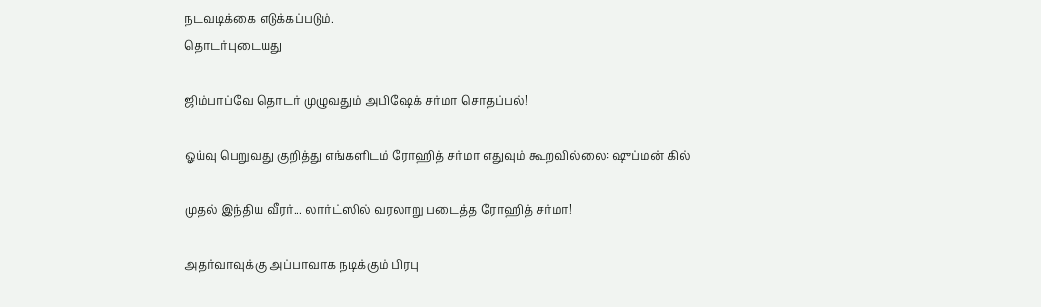நடவடிக்கை எடுக்கப்படும்.
தொடர்புடையது

ஜிம்பாப்வே தொடர் முழுவதும் அபிஷேக் சர்மா சொதப்பல்!

ஓய்வு பெறுவது குறித்து எங்களிடம் ரோஹித் சர்மா எதுவும் கூறவில்லை: ஷுப்மன் கில்

முதல் இந்திய வீரர்... லார்ட்ஸில் வரலாறு படைத்த ரோஹித் சர்மா!

அதர்வாவுக்கு அப்பாவாக நடிக்கும் பிரபு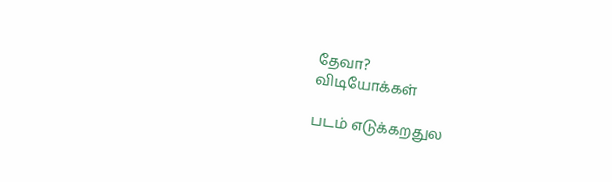தேவா?
விடியோக்கள்

படம் எடுக்கறதுல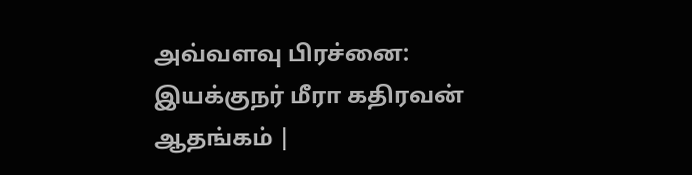அவ்வளவு பிரச்னை: இயக்குநர் மீரா கதிரவன் ஆதங்கம் |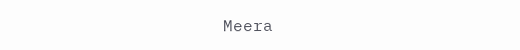Meera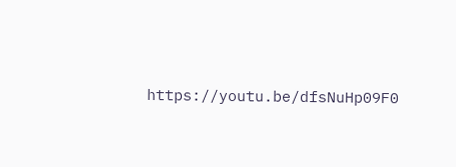https://youtu.be/dfsNuHp09F0